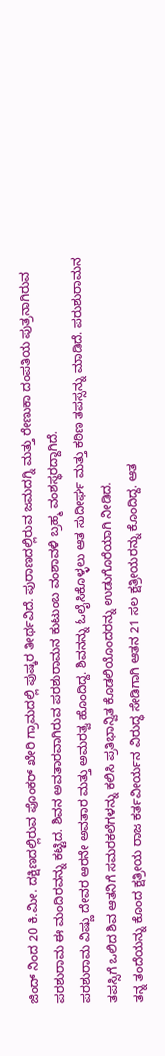ಜಿಂದ್ ನಿಂದ 20 ಕಿ.ಮೀ. ದಕ್ಷಿಣದಲ್ಲಿರುವ ಪೊಂಕರ್ ಖೇರಿ ಗ್ರಾಮದಲ್ಲಿ ಪುಷ್ಕರ ತೀರ್ಥವಿದೆ. ಪುರಾಣದಲ್ಲಿರುವ ಜಮದಗ್ನಿ ಮತ್ತು ರೇಣುಕಾ ದಂಪತಿಯ ಪುತ್ರನಾಗಿರುವ ಪರಶುರಾಮ ಈ ಮಂದಿರವನ್ನು ಕಟ್ಟಿದ. ಶಿವನ ಅವತಾರವಾಗಿರುವ ಪರಶುರಾಮನ ಕುಟುಂಬ ವಂಶಾವಳಿ ಬ್ರಹ್ಮ ವಂಶಸ್ಥರದ್ದಾಗಿದೆ.
ಪರಶುರಾಮ ವಿಷ್ಣು ದೇವರ ಆರನೇ ಅವತಾರ ಮತ್ತು ಅಮರತ್ವ ಹೊಂದಿದ್ದ. ಶಿವನನ್ನು ಓಲೈಸಿಕೊಳ್ಳಲು ಆತ ಸುದೀರ್ಘ ಮತ್ತು ಕಠಿಣ ತಪಸ್ಸನ್ನು ಮಾಡಿದೆ. ಪರುಶುರಾಮನ ತಪಸ್ಸಿಗೆ ಒಲಿದ ಶಿವ ಆತನಿಗೆ ಸಮರಕಲೆಗಳನ್ನು ಕಲಿಸಿ ಪ್ರತಿಭಾನ್ವಿತ ಕೊಡಲಿಯೊಂದರನ್ನು ಉಡುಗೊರೆಯಾಗಿ ನೀಡಿದ.
ತನ್ನ ತಂದೆಯನ್ನು ಕೊಂದ ಕ್ಷತ್ರೀಯ ರಾಜ ಕರ್ತವೀರ್ಯನ ವಿರುದ್ಧ ಸೇಡಿಗಾಗಿ ಆತನ 21 ಸಲ ಕ್ಷತ್ರೀಯರನ್ನು ಕೊಂದಿದ್ದ. ಆತ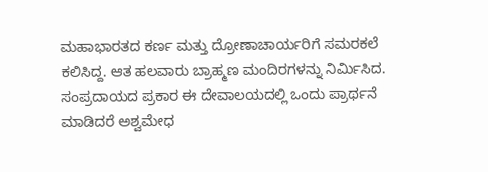ಮಹಾಭಾರತದ ಕರ್ಣ ಮತ್ತು ದ್ರೋಣಾಚಾರ್ಯರಿಗೆ ಸಮರಕಲೆ ಕಲಿಸಿದ್ದ. ಆತ ಹಲವಾರು ಬ್ರಾಹ್ಮಣ ಮಂದಿರಗಳನ್ನು ನಿರ್ಮಿಸಿದ. ಸಂಪ್ರದಾಯದ ಪ್ರಕಾರ ಈ ದೇವಾಲಯದಲ್ಲಿ ಒಂದು ಪ್ರಾರ್ಥನೆ ಮಾಡಿದರೆ ಅಶ್ವಮೇಧ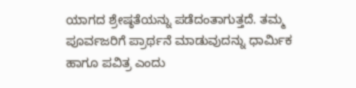ಯಾಗದ ಶ್ರೇಷ್ಠತೆಯನ್ನು ಪಡೆದಂತಾಗುತ್ತದೆ. ತಮ್ಮ ಪೂರ್ವಜರಿಗೆ ಪ್ರಾರ್ಥನೆ ಮಾಡುವುದನ್ನು ಧಾರ್ಮಿಕ ಹಾಗೂ ಪವಿತ್ರ ಎಂದು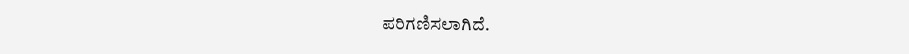ಪರಿಗಣಿಸಲಾಗಿದೆ.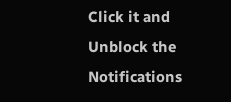Click it and Unblock the Notifications